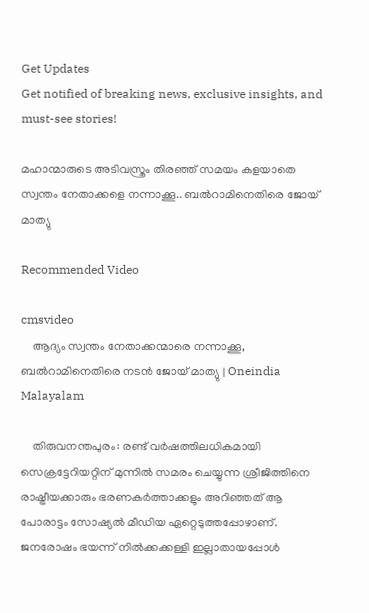Get Updates
Get notified of breaking news, exclusive insights, and must-see stories!

മഹാന്മാരുടെ അടിവസ്ത്രം തിരഞ്ഞ് സമയം കളയാതെ സ്വന്തം നേതാക്കളെ നന്നാക്കൂ.. ബൽറാമിനെതിരെ ജോയ് മാത്യു

Recommended Video

cmsvideo
    ആദ്യം സ്വന്തം നേതാക്കന്മാരെ നന്നാക്കൂ, ബൽറാമിനെതിരെ നടൻ ജോയ് മാത്യു | Oneindia Malayalam

    തിരുവനന്തപുരം: രണ്ട് വര്‍ഷത്തിലധികമായി സെക്രട്ടേറിയറ്റിന് മുന്നില്‍ സമരം ചെയ്യുന്ന ശ്രീജിത്തിനെ രാഷ്ട്രീയക്കാരും ഭരണകര്‍ത്താക്കളും അറിഞ്ഞത് ആ പോരാട്ടം സോഷ്യല്‍ മീഡിയ ഏറ്റെടുത്തപ്പോഴാണ്. ജനരോഷം ഭയന്ന് നില്‍ക്കക്കള്ളി ഇല്ലാതായപ്പോള്‍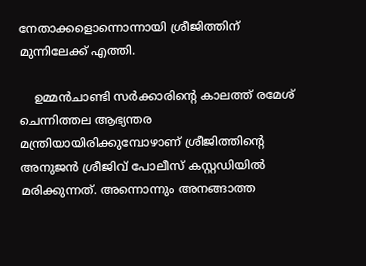നേതാക്കളൊന്നൊന്നായി ശ്രീജിത്തിന് മുന്നിലേക്ക് എത്തി.

    ഉമ്മന്‍ചാണ്ടി സര്‍ക്കാരിന്റെ കാലത്ത് രമേശ് ചെന്നിത്തല ആഭ്യന്തര മന്ത്രിയായിരിക്കുമ്പോഴാണ് ശ്രീജിത്തിന്റെ അനുജന്‍ ശ്രീജിവ് പോലീസ് കസ്റ്റഡിയില്‍ മരിക്കുന്നത്. അന്നൊന്നും അനങ്ങാത്ത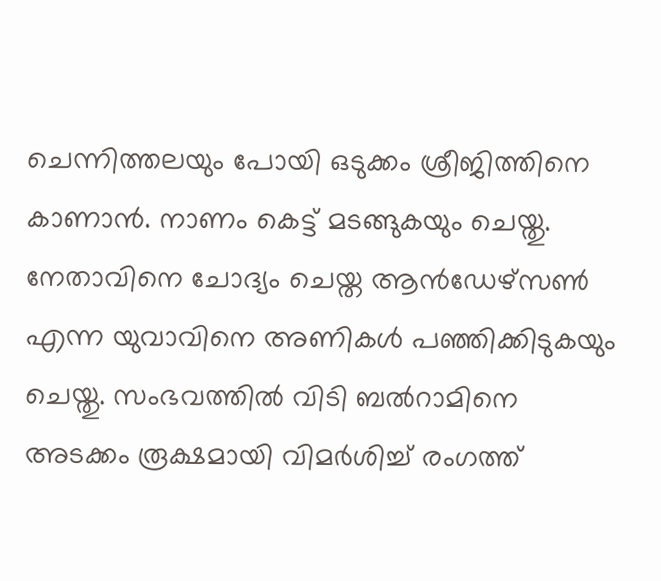ചെന്നിത്തലയും പോയി ഒടുക്കം ശ്രീജിത്തിനെ കാണാന്‍. നാണം കെട്ട് മടങ്ങുകയും ചെയ്തു. നേതാവിനെ ചോദ്യം ചെയ്ത ആന്‍ഡേഴ്‌സണ്‍ എന്ന യുവാവിനെ അണികള്‍ പഞ്ഞിക്കിടുകയും ചെയ്തു. സംഭവത്തില്‍ വിടി ബല്‍റാമിനെ അടക്കം രൂക്ഷമായി വിമര്‍ശിച്ച് രംഗത്ത്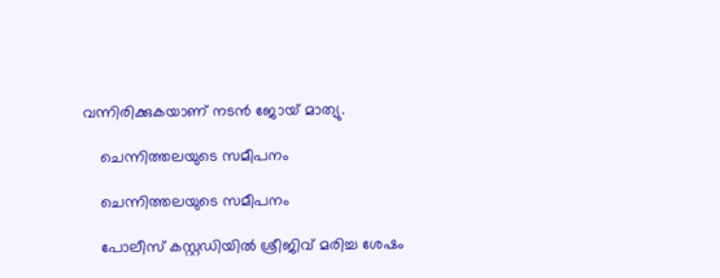വന്നിരിക്കുകയാണ് നടന്‍ ജോയ് മാത്യു.

    ചെന്നിത്തലയുടെ സമീപനം

    ചെന്നിത്തലയുടെ സമീപനം

    പോലീസ് കസ്റ്റഡിയില്‍ ശ്രീജിവ് മരിച്ച ശേഷം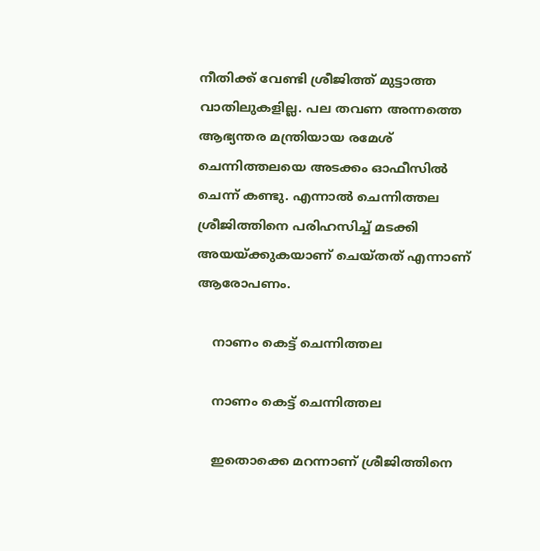നീതിക്ക് വേണ്ടി ശ്രീജിത്ത് മുട്ടാത്ത വാതിലുകളില്ല. പല തവണ അന്നത്തെ ആഭ്യന്തര മന്ത്രിയായ രമേശ് ചെന്നിത്തലയെ അടക്കം ഓഫീസില്‍ ചെന്ന് കണ്ടു. എന്നാല്‍ ചെന്നിത്തല ശ്രീജിത്തിനെ പരിഹസിച്ച് മടക്കി അയയ്ക്കുകയാണ് ചെയ്തത് എന്നാണ് ആരോപണം.

    നാണം കെട്ട് ചെന്നിത്തല

    നാണം കെട്ട് ചെന്നിത്തല

    ഇതൊക്കെ മറന്നാണ് ശ്രീജിത്തിനെ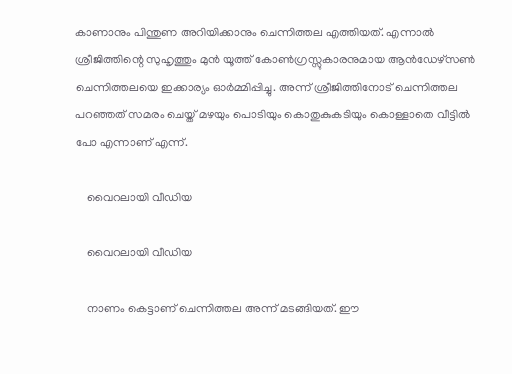കാണാനും പിന്തുണ അറിയിക്കാനും ചെന്നിത്തല എത്തിയത്. എന്നാല്‍ ശ്രീജിത്തിന്റെ സുഹൃത്തും മുന്‍ യൂത്ത് കോണ്‍ഗ്രസ്സുകാരനുമായ ആന്‍ഡേഴ്‌സണ്‍ ചെന്നിത്തലയെ ഇക്കാര്യം ഓര്‍മ്മിപ്പിച്ചു. അന്ന് ശ്രീജിത്തിനോട് ചെന്നിത്തല പറഞ്ഞത് സമരം ചെയ്ത് മഴയും പൊടിയും കൊതുകുകടിയും കൊള്ളാതെ വീട്ടില്‍ പോ എന്നാണ് എന്ന്.

    വൈറലായി വീഡിയ

    വൈറലായി വീഡിയ

    നാണം കെട്ടാണ് ചെന്നിത്തല അന്ന് മടങ്ങിയത്. ഈ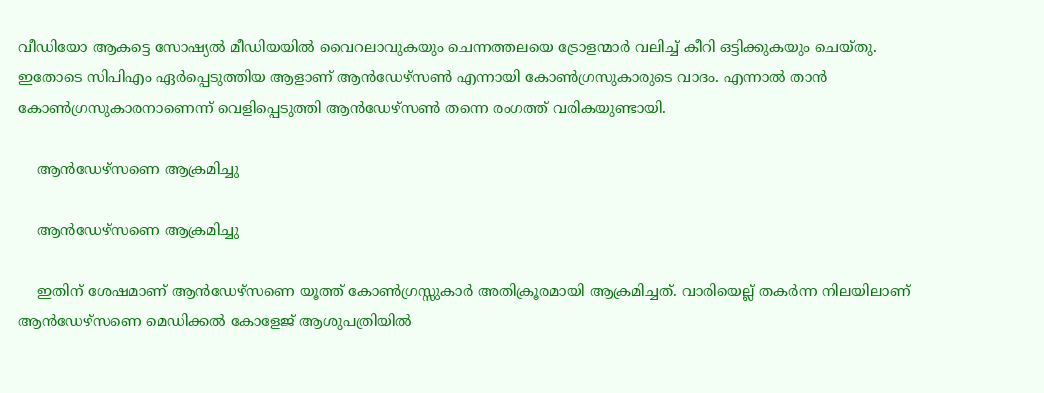വീഡിയോ ആകട്ടെ സോഷ്യല്‍ മീഡിയയില്‍ വൈറലാവുകയും ചെന്നത്തലയെ ട്രോളന്മാര്‍ വലിച്ച് കീറി ഒട്ടിക്കുകയും ചെയ്തു. ഇതോടെ സിപിഎം ഏര്‍പ്പെടുത്തിയ ആളാണ് ആന്‍ഡേഴ്‌സണ്‍ എന്നായി കോണ്‍ഗ്രസുകാരുടെ വാദം. എന്നാല്‍ താന്‍ കോണ്‍ഗ്രസുകാരനാണെന്ന് വെളിപ്പെടുത്തി ആന്‍ഡേഴ്‌സണ്‍ തന്നെ രംഗത്ത് വരികയുണ്ടായി.

    ആൻഡേഴ്സണെ ആക്രമിച്ചു

    ആൻഡേഴ്സണെ ആക്രമിച്ചു

    ഇതിന് ശേഷമാണ് ആന്‍ഡേഴ്‌സണെ യൂത്ത് കോണ്‍ഗ്രസ്സുകാര്‍ അതിക്രൂരമായി ആക്രമിച്ചത്. വാരിയെല്ല് തകര്‍ന്ന നിലയിലാണ് ആന്‍ഡേഴ്‌സണെ മെഡിക്കല്‍ കോളേജ് ആശുപത്രിയില്‍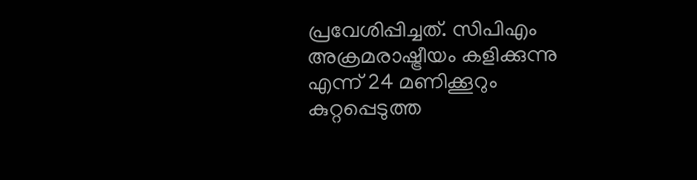പ്രവേശിപ്പിച്ചത്. സിപിഎം അക്രമരാഷ്ട്രീയം കളിക്കുന്നു എന്ന് 24 മണിക്കൂറും കുറ്റപ്പെടുത്ത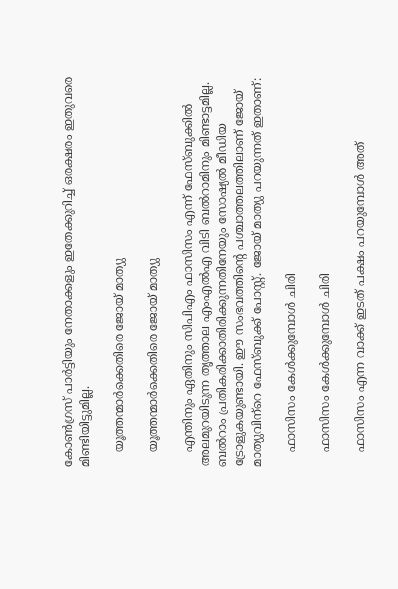കോണ്‍ഗ്രസ് പാര്‍ട്ടിയും നേതാക്കളും ഇതേക്കുറിച്ച് ഒരക്ഷരം ഇതുവരെ മിണ്ടിയിട്ടുമില്ല.

    യൂത്തന്മാർക്കെതിരെ ജോയ് മാത്യു

    യൂത്തന്മാർക്കെതിരെ ജോയ് മാത്യു

    എന്തിനും ഏതിനും സിപിഎം ഫാസിസം എന്ന് ഫേസ്ബുക്കില്‍ അലമുറയിടുന്ന തൃത്താല എംഎല്‍എ വിടി ബല്‍റാമിനും മിണ്ടാട്ടമില്ല. ബല്‍റാം പ്രതികരിക്കാതിരിക്കുന്നതിനേയും സോഷ്യല്‍ മീഡിയ ട്രോളുകയുണ്ടായി. ഈ സംഭവത്തിന്റെ പശ്ചാത്തലത്തിലാണ് ജോയ് മാത്യുവിന്‌റെ ഫേസ്ബുക്ക് പോസ്റ്റ്. ജോയ് മാത്യു പറയുന്നത് ഇതാണ്:

    ഫാസിസം കേൾക്കുമ്പോൾ ചിരി

    ഫാസിസം കേൾക്കുമ്പോൾ ചിരി

    ഫാസിസം എന്ന വാക്ക്‌ ഇടത്‌ പക്ഷം പറയുമ്പോൾ അത്‌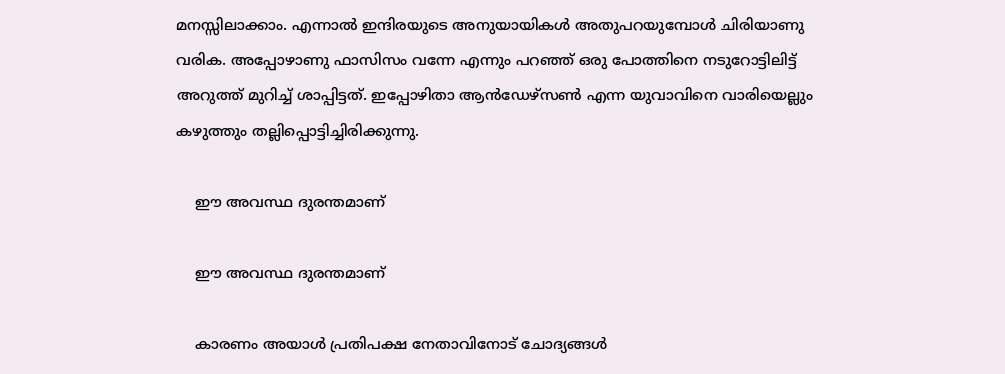മനസ്സിലാക്കാം. എന്നാൽ ഇന്ദിരയുടെ അനുയായികൾ അതുപറയുമ്പോൾ ചിരിയാണു വരിക. അപ്പോഴാണു ഫാസിസം വന്നേ എന്നും പറഞ്ഞ്‌ ഒരു പോത്തിനെ നടുറോട്ടിലിട്ട്‌ അറുത്ത്‌ മുറിച്ച്‌ ശാപ്പിട്ടത്‌. ഇപ്പോഴിതാ ആൻഡേഴ്സൺ എന്ന യുവാവിനെ വാരിയെല്ലും കഴുത്തും തല്ലിപ്പൊട്ടിച്ചിരിക്കുന്നു.

    ഈ അവസ്ഥ ദുരന്തമാണ്

    ഈ അവസ്ഥ ദുരന്തമാണ്

    കാരണം അയാൾ പ്രതിപക്ഷ നേതാവിനോട്‌ ചോദ്യങ്ങൾ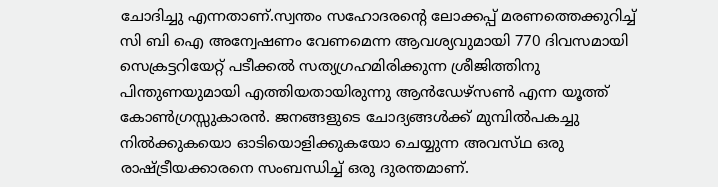ചോദിച്ചു എന്നതാണ്.സ്വന്തം സഹോദരന്റെ ലോക്കപ്പ്‌ മരണത്തെക്കുറിച്ച്‌ സി ബി ഐ അന്വേഷണം വേണമെന്ന ആവശ്യവുമായി 770 ദിവസമായി സെക്രട്ടറിയേറ്റ്‌ പടീക്കൽ സത്യഗ്രഹമിരിക്കുന്ന ശ്രീജിത്തിനു പിന്തുണയുമായി എത്തിയതായിരുന്നു ആൻഡേഴ്സൺ എന്ന യൂത്ത്‌ കോൺഗ്രസ്സുകാരൻ. ജനങ്ങളുടെ ചോദ്യങ്ങൾക്ക്‌ മുമ്പിൽപകച്ചു നിൽക്കുകയൊ ഓടിയൊളിക്കുകയോ ചെയ്യുന്ന അവസ്‌ഥ ഒരു രാഷ്ട്രീയക്കാരനെ സംബന്ധിച്ച്‌ ഒരു ദുരന്തമാണ്.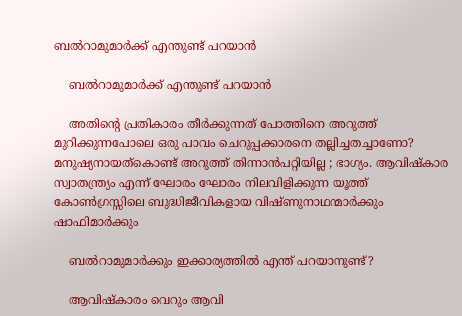ബൽറാമുമാർക്ക് എന്തുണ്ട് പറയാൻ

    ബൽറാമുമാർക്ക് എന്തുണ്ട് പറയാൻ

    അതിന്റെ പ്രതികാരം തീർക്കുന്നത്‌ പോത്തിനെ അറുത്ത്‌ മുറിക്കുന്നപോലെ ഒരു പാവം ചെറുപ്പക്കാരനെ തല്ലിച്ചതച്ചാണോ? മനുഷ്യനായത്കൊണ്ട്‌ അറുത്ത്‌ തിന്നാൻപറ്റിയില്ല ; ഭാഗ്യം. ആവിഷ്കാര സ്വാതന്ത്ര്യം എന്ന് ഘോരം ഘോരം നിലവിളിക്കുന്ന യൂത്ത്‌ കോൺഗ്രസ്സിലെ ബുദ്ധിജീവികളായ വിഷ്ണുനാഥന്മാർക്കും ഷാഫിമാർക്കും

    ബൽറാമുമാർക്കും ഇക്കാര്യത്തിൽ എന്ത്‌ പറയാനുണ്ട്‌?

    ആവിഷ്കാരം വെറും ആവി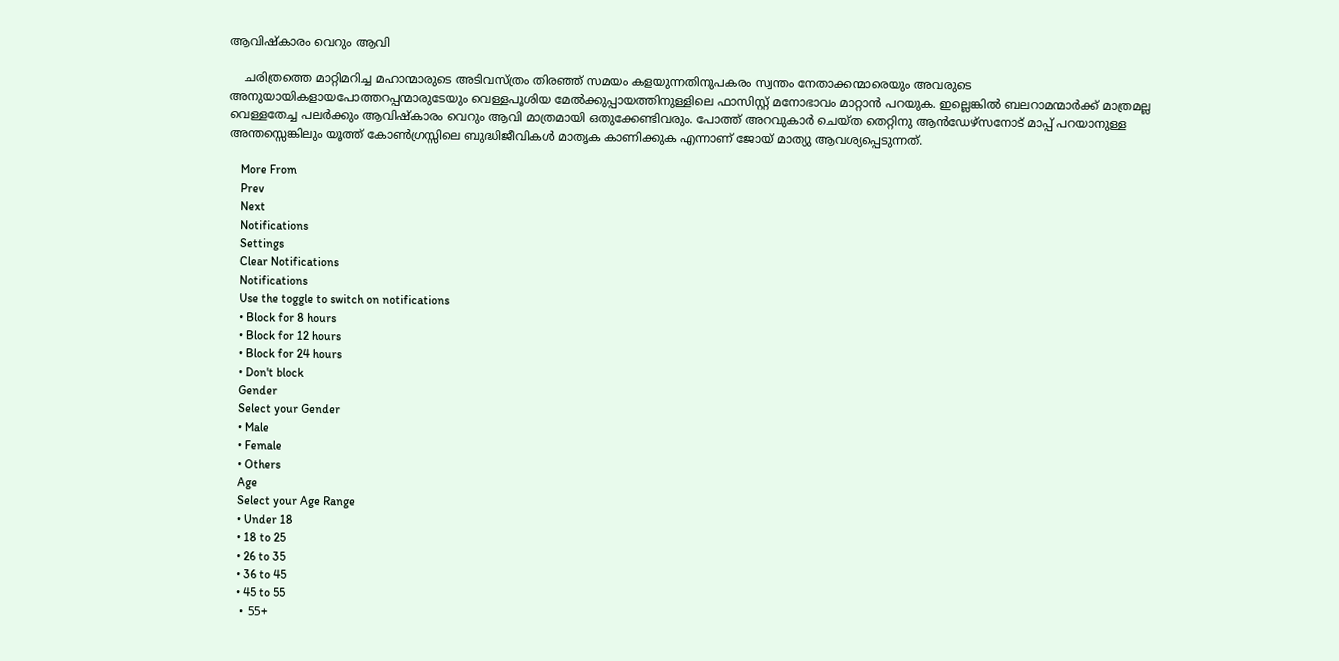ആവിഷ്കാരം വെറും ആവി

    ചരിത്രത്തെ മാറ്റിമറിച്ച മഹാന്മാരുടെ അടിവസ്ത്രം തിരഞ്ഞ്‌ സമയം കളയുന്നതിനുപകരം സ്വന്തം നേതാക്കന്മാരെയും അവരുടെ അനുയായികളായപോത്തറപ്പന്മാരുടേയും വെള്ളപൂശിയ മേൽക്കുപ്പായത്തിനുള്ളിലെ ഫാസിസ്റ്റ്‌ മനോഭാവം മാറ്റാൻ പറയുക. ഇല്ലെങ്കിൽ ബലറാമന്മാർക്ക്‌ മാത്രമല്ല വെള്ളതേച്ച പലർക്കും ആവിഷ്കാരം വെറും ആവി മാത്രമായി ഒതുക്കേണ്ടിവരും. പോത്ത്‌ അറവുകാർ ചെയ്ത തെറ്റിനു ആൻഡേഴ്സനോട്‌ മാപ്പ്‌ പറയാനുള്ള അന്തസ്സെങ്കിലും യൂത്ത്‌ കോൺഗ്രസ്സിലെ ബുദ്ധിജീവികൾ മാതൃക കാണിക്കുക എന്നാണ് ജോയ് മാത്യു ആവശ്യപ്പെടുന്നത്.

    More From
    Prev
    Next
    Notifications
    Settings
    Clear Notifications
    Notifications
    Use the toggle to switch on notifications
    • Block for 8 hours
    • Block for 12 hours
    • Block for 24 hours
    • Don't block
    Gender
    Select your Gender
    • Male
    • Female
    • Others
    Age
    Select your Age Range
    • Under 18
    • 18 to 25
    • 26 to 35
    • 36 to 45
    • 45 to 55
    • 55+